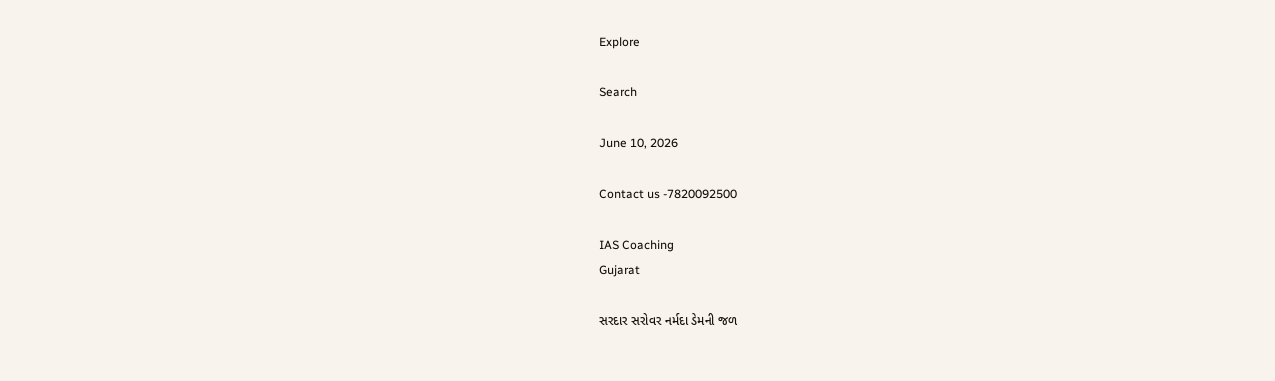Explore

Search

June 10, 2026

Contact us -7820092500

IAS Coaching
Gujarat

સરદાર સરોવર નર્મદા ડેમની જળ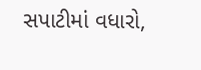સપાટીમાં વધારો,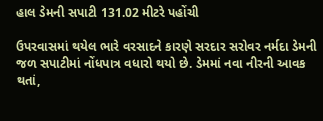હાલ ડેમની સપાટી 131.02 મીટરે પહોંચી

ઉપરવાસમાં થયેલ ભારે વરસાદને કારણે સરદાર સરોવર નર્મદા ડેમની જળ સપાટીમાં નોંધપાત્ર વધારો થયો છે. ડેમમાં નવા નીરની આવક થતાં,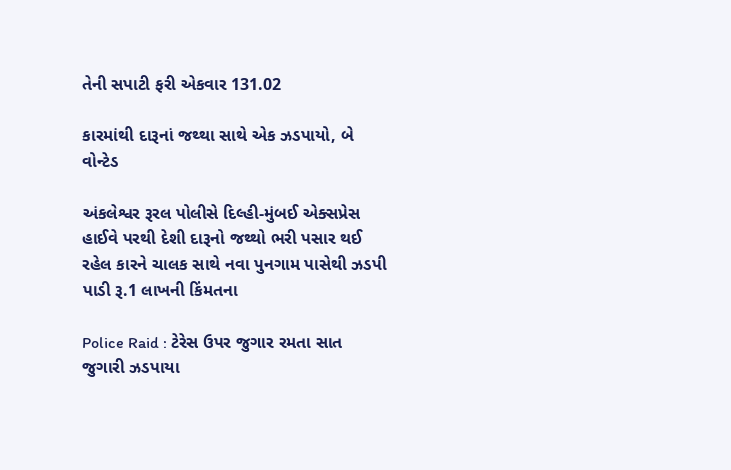તેની સપાટી ફરી એકવાર 131.02

કારમાંથી દારૂનાં જથ્થા સાથે એક ઝડપાયો, બે વોન્ટેડ

અંકલેશ્વર રૂરલ પોલીસે દિલ્હી-મુંબઈ એક્સપ્રેસ હાઈવે પરથી દેશી દારૂનો જથ્થો ભરી પસાર થઈ રહેલ કારને ચાલક સાથે નવા પુનગામ પાસેથી ઝડપી પાડી રૂ.1 લાખની કિંમતના

Police Raid : ટેરેસ ઉપર જુગાર રમતા સાત જુગારી ઝડપાયા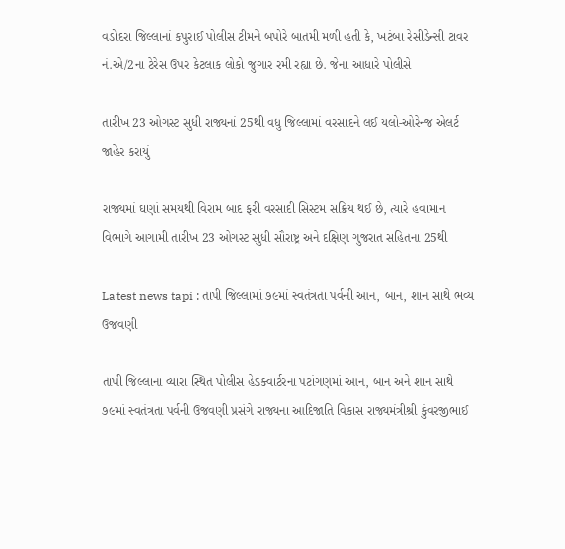વડોદરા જિલ્લાનાં કપુરાઈ પોલીસ ટીમને બપોરે બાતમી મળી હતી કે, ખટંબા રેસીડેન્સી ટાવર નં.એ/2ના ટેરેસ ઉપર કેટલાક લોકો જુગાર રમી રહ્યા છે. જેના આધારે પોલીસે

તારીખ 23 ઓગસ્ટ સુધી રાજ્યનાં 25થી વધુ જિલ્લામાં વરસાદને લઈ યલો-ઓરેન્જ એલર્ટ જાહેર કરાયું

રાજ્યમાં ઘણાં સમયથી વિરામ બાદ ફરી વરસાદી સિસ્ટમ સક્રિય થઈ છે, ત્યારે હવામાન વિભાગે આગામી તારીખ 23 ઓગસ્ટ સુધી સૌરાષ્ટ્ર અને દક્ષિણ ગુજરાત સહિતના 25થી

Latest news tapi : તાપી જિલ્લામાં ૭૯માં સ્વતંત્રતા પર્વની આન, બાન, શાન સાથે ભવ્ય ઉજવણી

તાપી જિલ્લાના વ્યારા સ્થિત પોલીસ હેડક્વાર્ટરના પટાંગણમાં આન, બાન અને શાન સાથે ૭૯માં સ્વતંત્રતા પર્વની ઉજવણી પ્રસંગે રાજ્યના આદિજાતિ વિકાસ રાજ્યમંત્રીશ્રી કુંવરજીભાઈ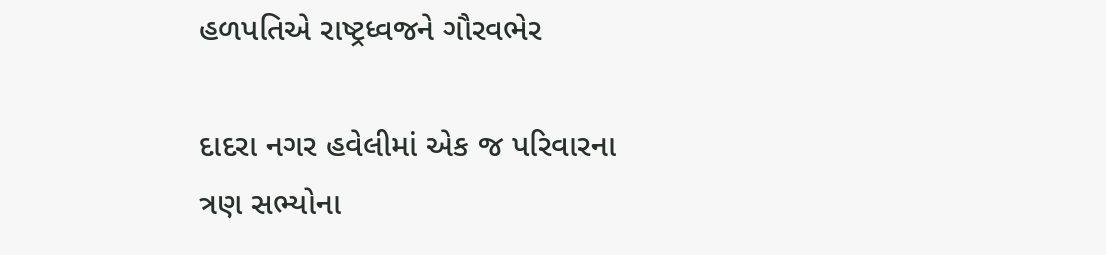હળપતિએ રાષ્ટ્રધ્વજને ગૌરવભેર

દાદરા નગર હવેલીમાં એક જ પરિવારના ત્રણ સભ્યોના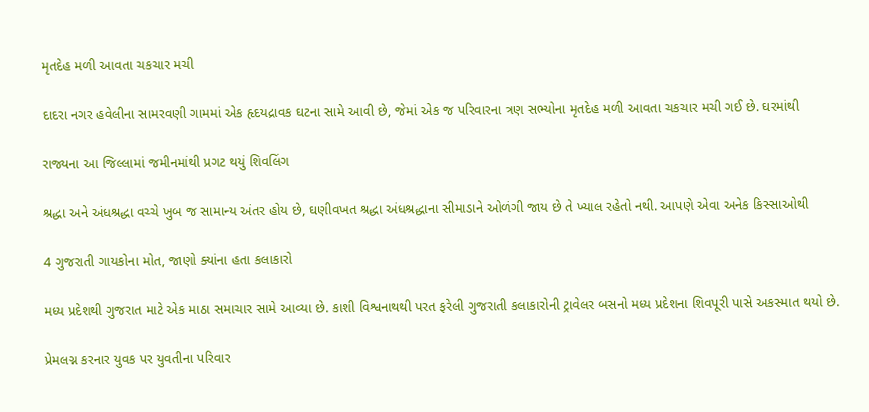મૃતદેહ મળી આવતા ચકચાર મચી

દાદરા નગર હવેલીના સામરવણી ગામમાં એક હૃદયદ્રાવક ઘટના સામે આવી છે, જેમાં એક જ પરિવારના ત્રણ સભ્યોના મૃતદેહ મળી આવતા ચકચાર મચી ગઈ છે. ઘરમાંથી

રાજ્યના આ જિલ્લામાં જમીનમાંથી પ્રગટ થયું શિવલિંગ

શ્રદ્ધા અને અંધશ્રદ્ધા વચ્ચે ખુબ જ સામાન્ય અંતર હોય છે, ઘણીવખત શ્રદ્ધા અંધશ્રદ્ધાના સીમાડાને ઓળંગી જાય છે તે ખ્યાલ રહેતો નથી. આપણે એવા અનેક કિસ્સાઓથી

4 ગુજરાતી ગાયકોના મોત, જાણો ક્યાંના હતા કલાકારો

મધ્ય પ્રદેશથી ગુજરાત માટે એક માઠા સમાચાર સામે આવ્યા છે. કાશી વિશ્વનાથથી પરત ફરેલી ગુજરાતી કલાકારોની ટ્રાવેલર બસનો મધ્ય પ્રદેશના શિવપૂરી પાસે અકસ્માત થયો છે.

પ્રેમલગ્ન કરનાર યુવક પર યુવતીના પરિવાર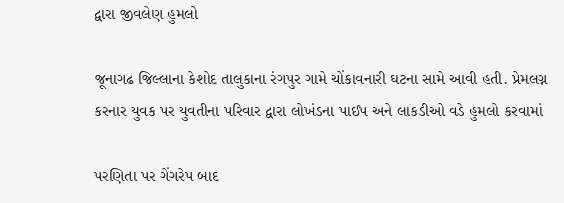દ્વારા જીવલેણ હુમલો

જૂનાગઢ જિલ્લાના કેશોદ તાલુકાના રંગપુર ગામે ચોંકાવનારી ઘટના સામે આવી હતી. પ્રેમલગ્ન કરનાર યુવક પર યુવતીના પરિવાર દ્વારા લોખંડના પાઈપ અને લાકડીઓ વડે હુમલો કરવામાં

પરણિતા પર ગેંગરેપ બાદ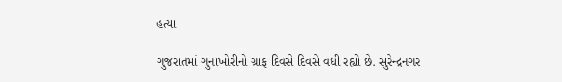હત્યા

ગુજરાતમાં ગુનાખોરીનો ગ્રાફ દિવસે દિવસે વધી રહ્યો છે. સુરેન્દ્રનગર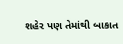શહેર પણ તેમાંથી બાકાત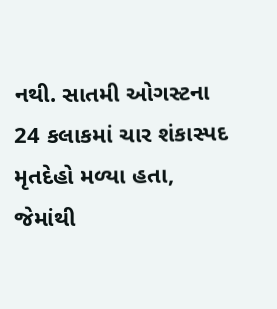નથી. સાતમી ઓગસ્ટના 24 કલાકમાં ચાર શંકાસ્પદ મૃતદેહો મળ્યા હતા, જેમાંથી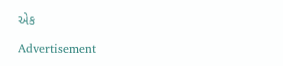એક

Advertisement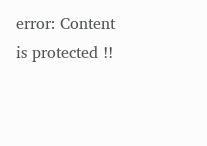error: Content is protected !!